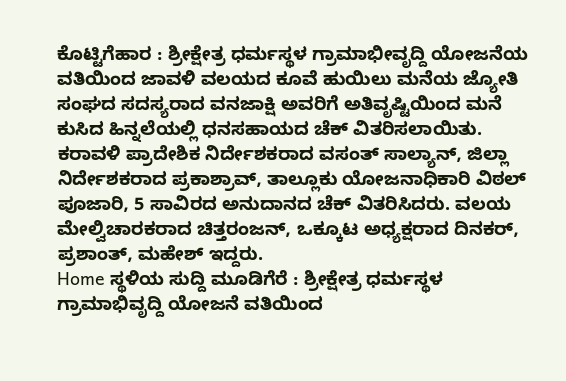ಕೊಟ್ಟಿಗೆಹಾರ : ಶ್ರೀಕ್ಷೇತ್ರ ಧರ್ಮಸ್ಥಳ ಗ್ರಾಮಾಭೀವೃದ್ದಿ ಯೋಜನೆಯ ವತಿಯಿಂದ ಜಾವಳಿ ವಲಯದ ಕೂವೆ ಹುಯಿಲು ಮನೆಯ ಜ್ಯೋತಿ ಸಂಘದ ಸದಸ್ಯರಾದ ವನಜಾಕ್ಷಿ ಅವರಿಗೆ ಅತಿವೃಷ್ಟಿಯಿಂದ ಮನೆ ಕುಸಿದ ಹಿನ್ನಲೆಯಲ್ಲಿ ಧನಸಹಾಯದ ಚೆಕ್ ವಿತರಿಸಲಾಯಿತು.
ಕರಾವಳಿ ಪ್ರಾದೇಶಿಕ ನಿರ್ದೇಶಕರಾದ ವಸಂತ್ ಸಾಲ್ಯಾನ್, ಜಿಲ್ಲಾ ನಿರ್ದೇಶಕರಾದ ಪ್ರಕಾಶ್ರಾವ್, ತಾಲ್ಲೂಕು ಯೋಜನಾಧಿಕಾರಿ ವಿಠಲ್ ಪೂಜಾರಿ, 5 ಸಾವಿರದ ಅನುದಾನದ ಚೆಕ್ ವಿತರಿಸಿದರು. ವಲಯ ಮೇಲ್ವಿಚಾರಕರಾದ ಚಿತ್ತರಂಜನ್, ಒಕ್ಕೂಟ ಅಧ್ಯಕ್ಷರಾದ ದಿನಕರ್, ಪ್ರಶಾಂತ್, ಮಹೇಶ್ ಇದ್ದರು.
Home ಸ್ಥಳಿಯ ಸುದ್ದಿ ಮೂಡಿಗೆರೆ : ಶ್ರೀಕ್ಷೇತ್ರ ಧರ್ಮಸ್ಥಳ ಗ್ರಾಮಾಭಿವೃದ್ದಿ ಯೋಜನೆ ವತಿಯಿಂದ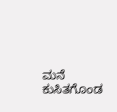ಮನೆ ಕುಸಿತಗೊಂಡ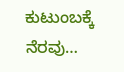ಕುಟುಂಬಕ್ಕೆ ನೆರವು…